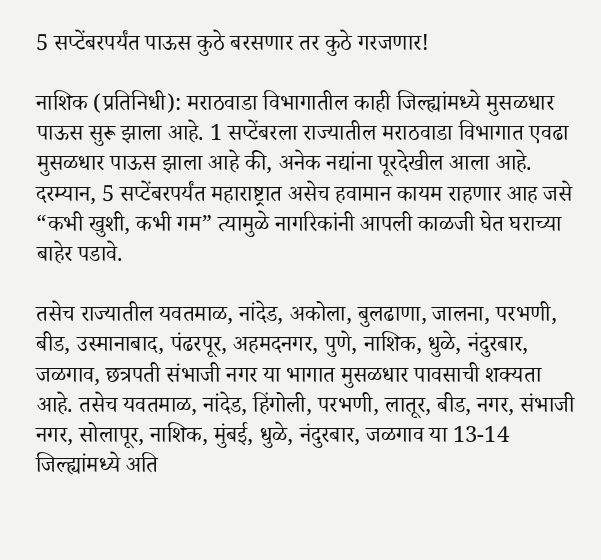5 सप्टेंबरपर्यंत पाऊस कुठे बरसणार तर कुठे गरजणार!

नाशिक (प्रतिनिधी): मराठवाडा विभागातील काही जिल्ह्यांमध्ये मुसळधार पाऊस सुरू झाला आहे. 1 सप्टेंबरला राज्यातील मराठवाडा विभागात एवढा मुसळधार पाऊस झाला आहे की, अनेक नद्यांना पूरदेखील आला आहे. दरम्यान, 5 सप्टेंबरपर्यंत महाराष्ट्रात असेच हवामान कायम राहणार आह जसे “कभी खुशी, कभी गम” त्यामुळे नागरिकांनी आपली काळजी घेत घराच्या बाहेर पडावे.

तसेच राज्यातील यवतमाळ, नांदेड, अकोला, बुलढाणा, जालना, परभणी, बीड, उस्मानाबाद, पंढरपूर, अहमदनगर, पुणे, नाशिक, धुळे, नंदुरबार, जळगाव, छत्रपती संभाजी नगर या भागात मुसळधार पावसाची शक्यता आहे. तसेच यवतमाळ, नांदेड, हिंगोली, परभणी, लातूर, बीड, नगर, संभाजी नगर, सोलापूर, नाशिक, मुंबई, धुळे, नंदुरबार, जळगाव या 13-14 जिल्ह्यांमध्ये अति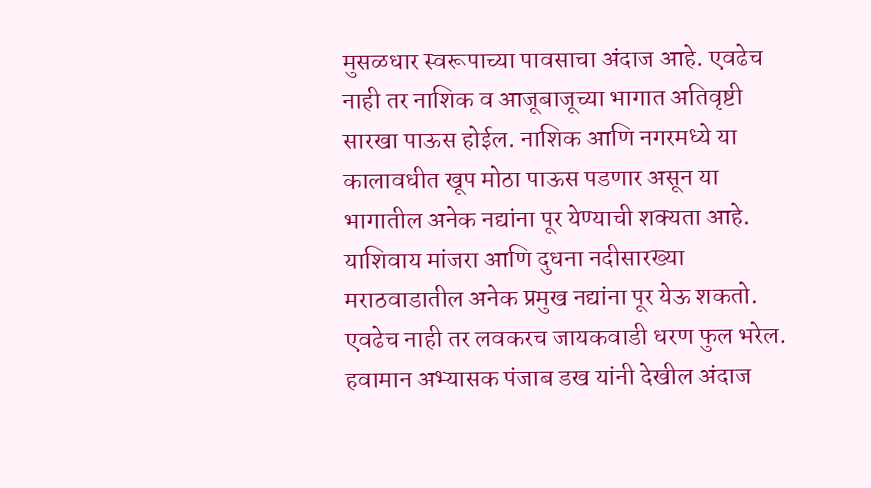मुसळधार स्वरूपाच्या पावसाचा अंदाज आहे. एवढेच नाही तर नाशिक व आजूबाजूच्या भागात अतिवृष्टी सारखा पाऊस होईल. नाशिक आणि नगरमध्ये या कालावधीत खूप मोठा पाऊस पडणार असून या भागातील अनेक नद्यांना पूर येण्याची शक्यता आहे. याशिवाय मांजरा आणि दुधना नदीसारख्या मराठवाडातील अनेक प्रमुख नद्यांना पूर येऊ शकतो. एवढेच नाही तर लवकरच जायकवाडी धरण फुल भरेल.  हवामान अभ्यासक पंजाब डख यांनी देखील अंदाज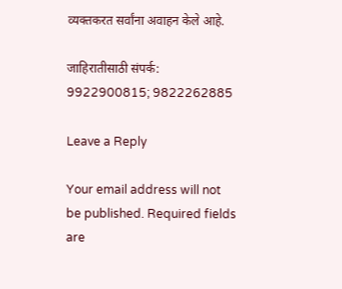व्यक्तकरत सर्वांना अवाहन केले आहे.

जाहिरातीसाठी संपर्क: 9922900815; 9822262885

Leave a Reply

Your email address will not be published. Required fields are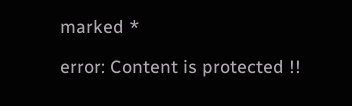marked *

error: Content is protected !!